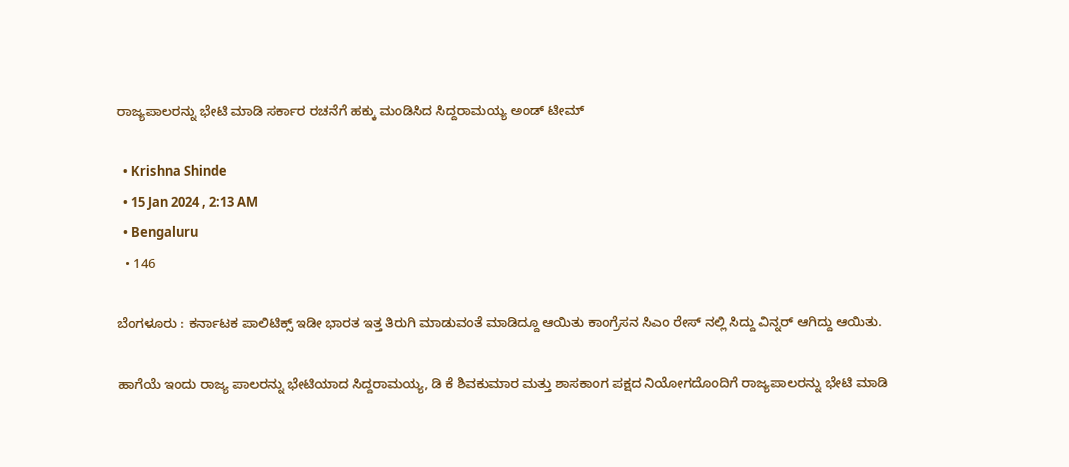ರಾಜ್ಯಪಾಲರನ್ನು ಭೇಟಿ ಮಾಡಿ ಸರ್ಕಾರ ರಚನೆಗೆ ಹಕ್ಕು ಮಂಡಿಸಿದ ಸಿದ್ದರಾಮಯ್ಯ ಅಂಡ್ ಟೀಮ್

  • Krishna Shinde
  • 15 Jan 2024 , 2:13 AM
  • Bengaluru
  • 146

ಬೆಂಗಳೂರು : ಕರ್ನಾಟಕ ಪಾಲಿಟಿಕ್ಸ್ ಇಡೀ ಭಾರತ ಇತ್ತ ತಿರುಗಿ ಮಾಡುವಂತೆ ಮಾಡಿದ್ದೂ ಆಯಿತು ಕಾಂಗ್ರೆಸನ ಸಿಎಂ ರೇಸ್ ನಲ್ಲಿ ಸಿದ್ದು ವಿನ್ನರ್ ಆಗಿದ್ದು ಆಯಿತು.

ಹಾಗೆಯೆ ಇಂದು ರಾಜ್ಯ ಪಾಲರನ್ನು ಭೇಟಿಯಾದ ಸಿದ್ದರಾಮಯ್ಯ, ಡಿ ಕೆ ಶಿವಕುಮಾರ ಮತ್ತು ಶಾಸಕಾಂಗ ಪಕ್ಷದ ನಿಯೋಗದೊಂದಿಗೆ ರಾಜ್ಯಪಾಲರನ್ನು ಭೇಟಿ ಮಾಡಿ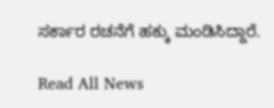ಸರ್ಕಾರ ರಚನೆಗೆ ಹಕ್ಕು ಮಂಡಿಸಿದ್ದಾರೆ.

Read All News